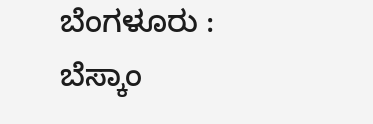ಬೆಂಗಳೂರು : ಬೆಸ್ಕಾಂ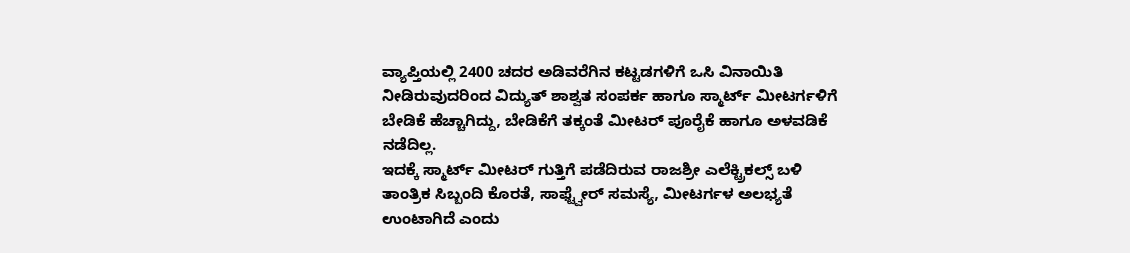ವ್ಯಾಪ್ತಿಯಲ್ಲಿ 2400 ಚದರ ಅಡಿವರೆಗಿನ ಕಟ್ಟಡಗಳಿಗೆ ಒಸಿ ವಿನಾಯಿತಿ ನೀಡಿರುವುದರಿಂದ ವಿದ್ಯುತ್ ಶಾಶ್ವತ ಸಂಪರ್ಕ ಹಾಗೂ ಸ್ಮಾರ್ಟ್ ಮೀಟರ್ಗಳಿಗೆ ಬೇಡಿಕೆ ಹೆಚ್ಚಾಗಿದ್ದು, ಬೇಡಿಕೆಗೆ ತಕ್ಕಂತೆ ಮೀಟರ್ ಪೂರೈಕೆ ಹಾಗೂ ಅಳವಡಿಕೆ ನಡೆದಿಲ್ಲ.
ಇದಕ್ಕೆ ಸ್ಮಾರ್ಟ್ ಮೀಟರ್ ಗುತ್ತಿಗೆ ಪಡೆದಿರುವ ರಾಜಶ್ರೀ ಎಲೆಕ್ಟ್ರಿಕಲ್ಸ್ ಬಳಿ ತಾಂತ್ರಿಕ ಸಿಬ್ಬಂದಿ ಕೊರತೆ, ಸಾಫ್ಟ್ವೇರ್ ಸಮಸ್ಯೆ, ಮೀಟರ್ಗಳ ಅಲಭ್ಯತೆ ಉಂಟಾಗಿದೆ ಎಂದು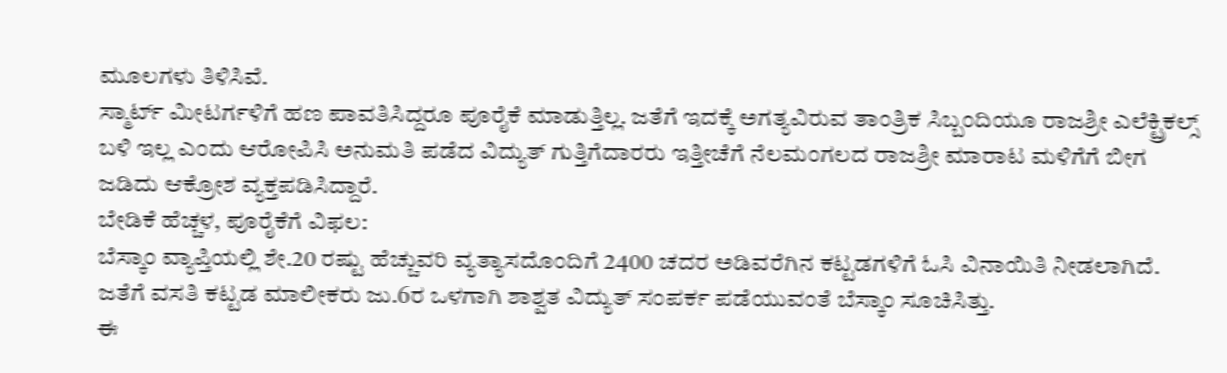ಮೂಲಗಳು ತಿಳಿಸಿವೆ.
ಸ್ಮಾರ್ಟ್ ಮೀಟರ್ಗಳಿಗೆ ಹಣ ಪಾವತಿಸಿದ್ದರೂ ಪೂರೈಕೆ ಮಾಡುತ್ತಿಲ್ಲ. ಜತೆಗೆ ಇದಕ್ಕೆ ಅಗತ್ಯವಿರುವ ತಾಂತ್ರಿಕ ಸಿಬ್ಬಂದಿಯೂ ರಾಜಶ್ರೀ ಎಲೆಕ್ಟ್ರಿಕಲ್ಸ್ ಬಳಿ ಇಲ್ಲ ಎಂದು ಆರೋಪಿಸಿ ಅನುಮತಿ ಪಡೆದ ವಿದ್ಯುತ್ ಗುತ್ತಿಗೆದಾರರು ಇತ್ತೀಚೆಗೆ ನೆಲಮಂಗಲದ ರಾಜಶ್ರೀ ಮಾರಾಟ ಮಳಿಗೆಗೆ ಬೀಗ ಜಡಿದು ಆಕ್ರೋಶ ವ್ಯಕ್ತಪಡಿಸಿದ್ದಾರೆ.
ಬೇಡಿಕೆ ಹೆಚ್ಚಳ, ಪೂರೈಕೆಗೆ ವಿಫಲ:
ಬೆಸ್ಕಾಂ ವ್ಯಾಪ್ತಿಯಲ್ಲಿ ಶೇ.20 ರಷ್ಟು ಹೆಚ್ಚುವರಿ ವ್ಯತ್ಯಾಸದೊಂದಿಗೆ 2400 ಚದರ ಅಡಿವರೆಗಿನ ಕಟ್ಟಡಗಳಿಗೆ ಓಸಿ ವಿನಾಯಿತಿ ನೀಡಲಾಗಿದೆ. ಜತೆಗೆ ವಸತಿ ಕಟ್ಟಡ ಮಾಲೀಕರು ಜು.6ರ ಒಳಗಾಗಿ ಶಾಶ್ವತ ವಿದ್ಯುತ್ ಸಂಪರ್ಕ ಪಡೆಯುವಂತೆ ಬೆಸ್ಕಾಂ ಸೂಚಿಸಿತ್ತು.
ಈ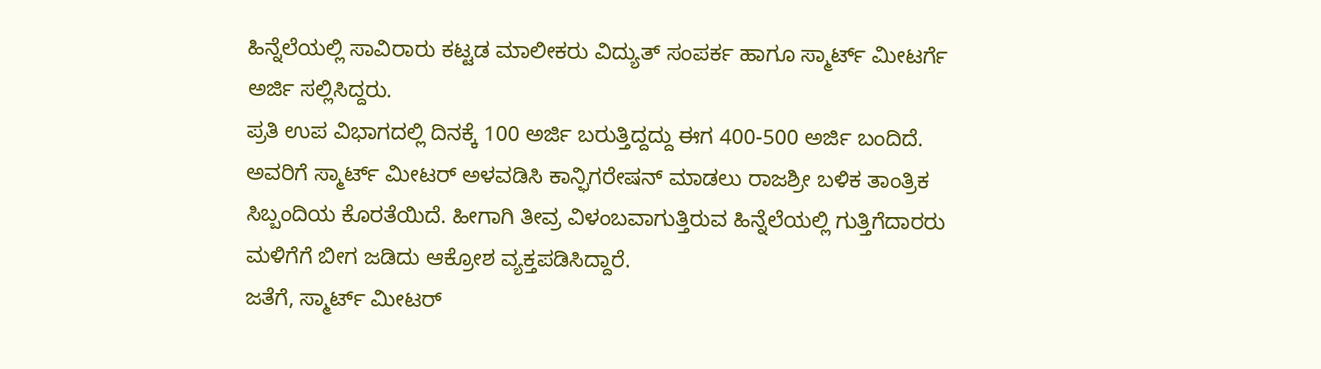ಹಿನ್ನೆಲೆಯಲ್ಲಿ ಸಾವಿರಾರು ಕಟ್ಟಡ ಮಾಲೀಕರು ವಿದ್ಯುತ್ ಸಂಪರ್ಕ ಹಾಗೂ ಸ್ಮಾರ್ಟ್ ಮೀಟರ್ಗೆ ಅರ್ಜಿ ಸಲ್ಲಿಸಿದ್ದರು.
ಪ್ರತಿ ಉಪ ವಿಭಾಗದಲ್ಲಿ ದಿನಕ್ಕೆ 100 ಅರ್ಜಿ ಬರುತ್ತಿದ್ದದ್ದು ಈಗ 400-500 ಅರ್ಜಿ ಬಂದಿದೆ. ಅವರಿಗೆ ಸ್ಮಾರ್ಟ್ ಮೀಟರ್ ಅಳವಡಿಸಿ ಕಾನ್ಫಿಗರೇಷನ್ ಮಾಡಲು ರಾಜಶ್ರೀ ಬಳಿಕ ತಾಂತ್ರಿಕ ಸಿಬ್ಬಂದಿಯ ಕೊರತೆಯಿದೆ. ಹೀಗಾಗಿ ತೀವ್ರ ವಿಳಂಬವಾಗುತ್ತಿರುವ ಹಿನ್ನೆಲೆಯಲ್ಲಿ ಗುತ್ತಿಗೆದಾರರು ಮಳಿಗೆಗೆ ಬೀಗ ಜಡಿದು ಆಕ್ರೋಶ ವ್ಯಕ್ತಪಡಿಸಿದ್ದಾರೆ.
ಜತೆಗೆ, ಸ್ಮಾರ್ಟ್ ಮೀಟರ್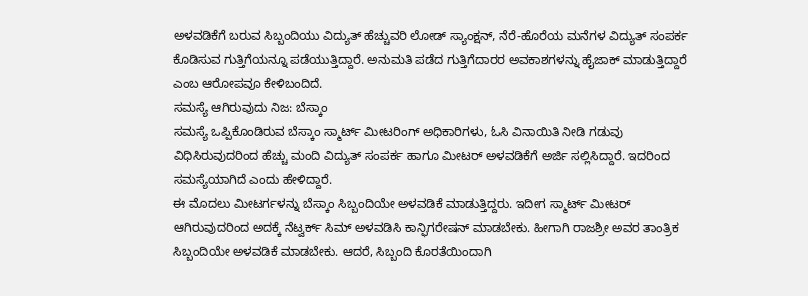ಅಳವಡಿಕೆಗೆ ಬರುವ ಸಿಬ್ಬಂದಿಯು ವಿದ್ಯುತ್ ಹೆಚ್ಚುವರಿ ಲೋಡ್ ಸ್ಯಾಂಕ್ಷನ್, ನೆರೆ-ಹೊರೆಯ ಮನೆಗಳ ವಿದ್ಯುತ್ ಸಂಪರ್ಕ ಕೊಡಿಸುವ ಗುತ್ತಿಗೆಯನ್ನೂ ಪಡೆಯುತ್ತಿದ್ದಾರೆ. ಅನುಮತಿ ಪಡೆದ ಗುತ್ತಿಗೆದಾರರ ಅವಕಾಶಗಳನ್ನು ಹೈಜಾಕ್ ಮಾಡುತ್ತಿದ್ದಾರೆ ಎಂಬ ಆರೋಪವೂ ಕೇಳಿಬಂದಿದೆ.
ಸಮಸ್ಯೆ ಆಗಿರುವುದು ನಿಜ: ಬೆಸ್ಕಾಂ
ಸಮಸ್ಯೆ ಒಪ್ಪಿಕೊಂಡಿರುವ ಬೆಸ್ಕಾಂ ಸ್ಮಾರ್ಟ್ ಮೀಟರಿಂಗ್ ಅಧಿಕಾರಿಗಳು, ಓಸಿ ವಿನಾಯಿತಿ ನೀಡಿ ಗಡುವು ವಿಧಿಸಿರುವುದರಿಂದ ಹೆಚ್ಚು ಮಂದಿ ವಿದ್ಯುತ್ ಸಂಪರ್ಕ ಹಾಗೂ ಮೀಟರ್ ಅಳವಡಿಕೆಗೆ ಅರ್ಜಿ ಸಲ್ಲಿಸಿದ್ದಾರೆ. ಇದರಿಂದ ಸಮಸ್ಯೆಯಾಗಿದೆ ಎಂದು ಹೇಳಿದ್ದಾರೆ.
ಈ ಮೊದಲು ಮೀಟರ್ಗಳನ್ನು ಬೆಸ್ಕಾಂ ಸಿಬ್ಬಂದಿಯೇ ಅಳವಡಿಕೆ ಮಾಡುತ್ತಿದ್ದರು. ಇದೀಗ ಸ್ಮಾರ್ಟ್ ಮೀಟರ್ ಆಗಿರುವುದರಿಂದ ಅದಕ್ಕೆ ನೆಟ್ವರ್ಕ್ ಸಿಮ್ ಅಳವಡಿಸಿ ಕಾನ್ಫಿಗರೇಷನ್ ಮಾಡಬೇಕು. ಹೀಗಾಗಿ ರಾಜಶ್ರೀ ಅವರ ತಾಂತ್ರಿಕ ಸಿಬ್ಬಂದಿಯೇ ಅಳವಡಿಕೆ ಮಾಡಬೇಕು. ಆದರೆ, ಸಿಬ್ಬಂದಿ ಕೊರತೆಯಿಂದಾಗಿ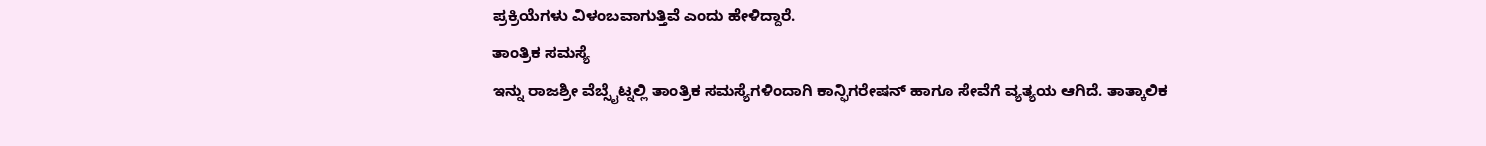ಪ್ರಕ್ರಿಯೆಗಳು ವಿಳಂಬವಾಗುತ್ತಿವೆ ಎಂದು ಹೇಳಿದ್ದಾರೆ.
ತಾಂತ್ರಿಕ ಸಮಸ್ಯೆ
ಇನ್ನು ರಾಜಶ್ರೀ ವೆಬ್ಸೈಟ್ನಲ್ಲಿ ತಾಂತ್ರಿಕ ಸಮಸ್ಯೆಗಳಿಂದಾಗಿ ಕಾನ್ಫಿಗರೇಷನ್ ಹಾಗೂ ಸೇವೆಗೆ ವ್ಯತ್ಯಯ ಆಗಿದೆ. ತಾತ್ಕಾಲಿಕ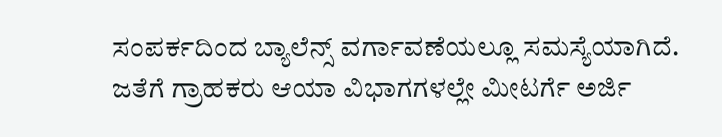ಸಂಪರ್ಕದಿಂದ ಬ್ಯಾಲೆನ್ಸ್ ವರ್ಗಾವಣೆಯಲ್ಲೂ ಸಮಸ್ಯೆಯಾಗಿದೆ. ಜತೆಗೆ ಗ್ರಾಹಕರು ಆಯಾ ವಿಭಾಗಗಳಲ್ಲೇ ಮೀಟರ್ಗೆ ಅರ್ಜಿ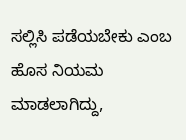ಸಲ್ಲಿಸಿ ಪಡೆಯಬೇಕು ಎಂಬ ಹೊಸ ನಿಯಮ ಮಾಡಲಾಗಿದ್ದು,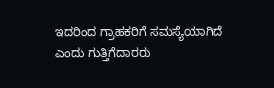ಇದರಿಂದ ಗ್ರಾಹಕರಿಗೆ ಸಮಸ್ಯೆಯಾಗಿದೆ ಎಂದು ಗುತ್ತಿಗೆದಾರರು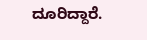ದೂರಿದ್ದಾರೆ.